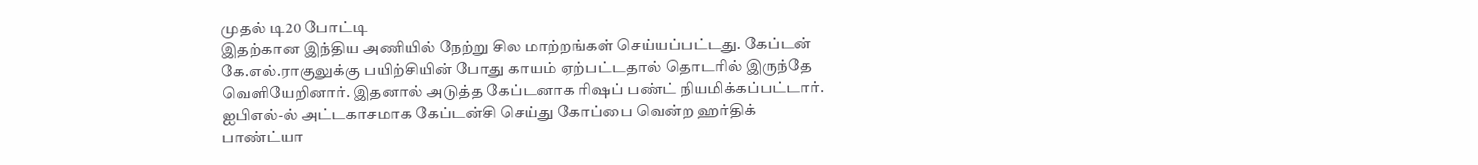முதல் டி20 போட்டி
இதற்கான இந்திய அணியில் நேற்று சில மாற்றங்கள் செய்யப்பட்டது. கேப்டன் கே.எல்.ராகுலுக்கு பயிற்சியின் போது காயம் ஏற்பட்டதால் தொடரில் இருந்தே வெளியேறினார். இதனால் அடுத்த கேப்டனாக ரிஷப் பண்ட் நியமிக்கப்பட்டார். ஐபிஎல்-ல் அட்டகாசமாக கேப்டன்சி செய்து கோப்பை வென்ற ஹர்திக் பாண்ட்யா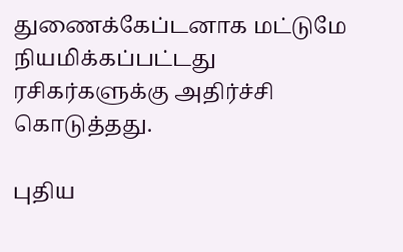துணைக்கேப்டனாக மட்டுமே நியமிக்கப்பட்டது ரசிகர்களுக்கு அதிர்ச்சி கொடுத்தது.

புதிய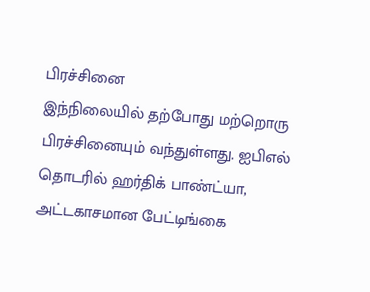பிரச்சினை
இந்நிலையில் தற்போது மற்றொரு பிரச்சினையும் வந்துள்ளது. ஐபிஎல் தொடரில் ஹர்திக் பாண்ட்யா, அட்டகாசமான பேட்டிங்கை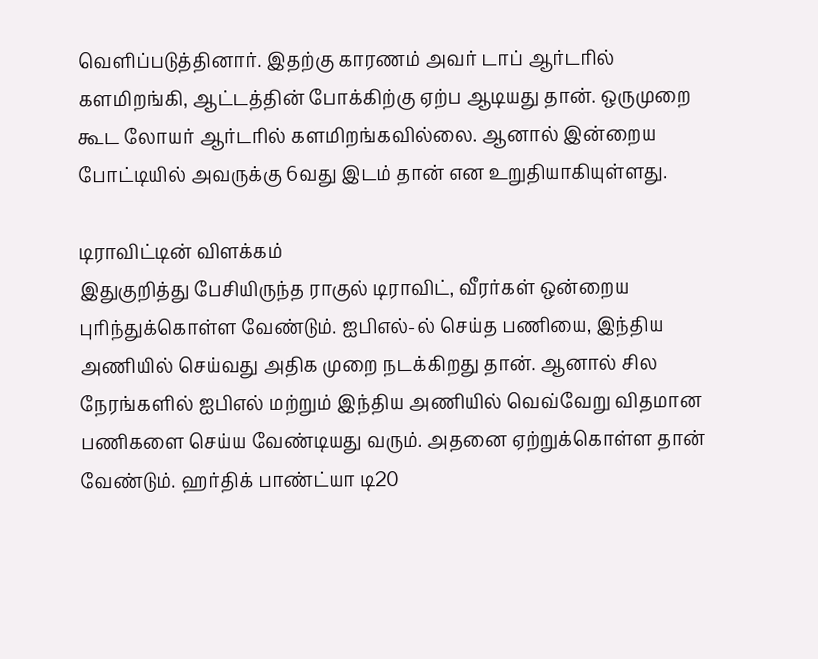வெளிப்படுத்தினார். இதற்கு காரணம் அவர் டாப் ஆர்டரில் களமிறங்கி, ஆட்டத்தின் போக்கிற்கு ஏற்ப ஆடியது தான். ஒருமுறை கூட லோயர் ஆர்டரில் களமிறங்கவில்லை. ஆனால் இன்றைய போட்டியில் அவருக்கு 6வது இடம் தான் என உறுதியாகியுள்ளது.

டிராவிட்டின் விளக்கம்
இதுகுறித்து பேசியிருந்த ராகுல் டிராவிட், வீரர்கள் ஒன்றைய புரிந்துக்கொள்ள வேண்டும். ஐபிஎல்-ல் செய்த பணியை, இந்திய அணியில் செய்வது அதிக முறை நடக்கிறது தான். ஆனால் சில நேரங்களில் ஐபிஎல் மற்றும் இந்திய அணியில் வெவ்வேறு விதமான பணிகளை செய்ய வேண்டியது வரும். அதனை ஏற்றுக்கொள்ள தான் வேண்டும். ஹர்திக் பாண்ட்யா டி20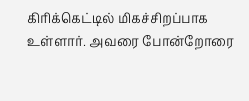கிரிக்கெட்டில் மிகச்சிறப்பாக உள்ளார். அவரை போன்றோரை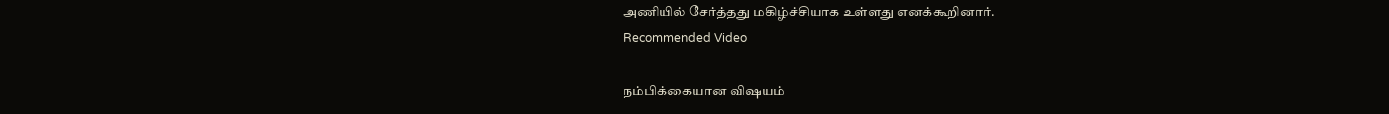அணியில் சேர்த்தது மகிழ்ச்சியாக உள்ளது எனக்கூறினார்.
Recommended Video

நம்பிக்கையான விஷயம்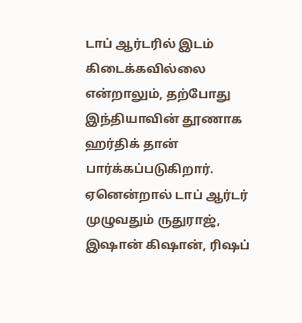டாப் ஆர்டரில் இடம் கிடைக்கவில்லை என்றாலும், தற்போது இந்தியாவின் தூணாக ஹர்திக் தான் பார்க்கப்படுகிறார். ஏனென்றால் டாப் ஆர்டர் முழுவதும் ருதுராஜ், இஷான் கிஷான், ரிஷப்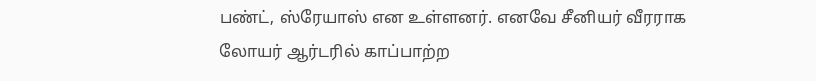பண்ட், ஸ்ரேயாஸ் என உள்ளனர். எனவே சீனியர் வீரராக லோயர் ஆர்டரில் காப்பாற்ற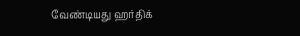வேண்டியது ஹர்திக்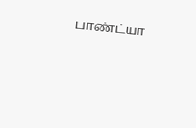பாண்ட்யா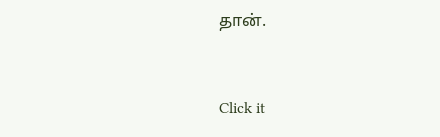தான்.


Click it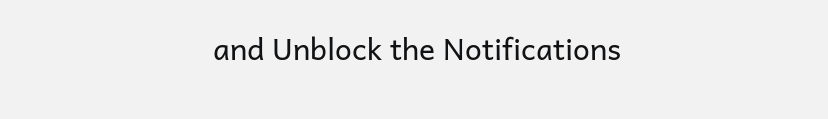and Unblock the Notifications